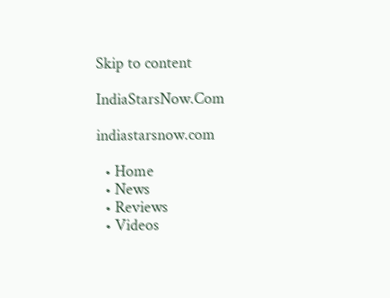Skip to content

IndiaStarsNow.Com

indiastarsnow.com

  • Home
  • News
  • Reviews
  • Videos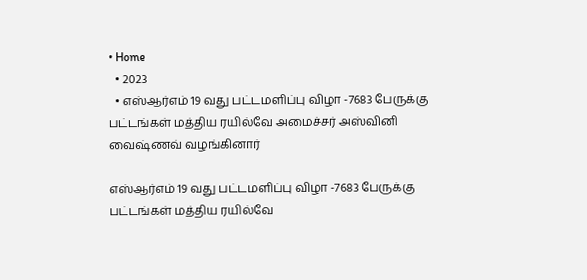• Home
  • 2023
  • எஸ்ஆர்எம் 19 வது பட்டமளிப்பு விழா -7683 பேருக்கு பட்டங்கள் மத்திய ரயில்வே அமைச்சர் அஸ்வினி வைஷ்ணவ் வழங்கினார்

எஸ்ஆர்எம் 19 வது பட்டமளிப்பு விழா -7683 பேருக்கு பட்டங்கள் மத்திய ரயில்வே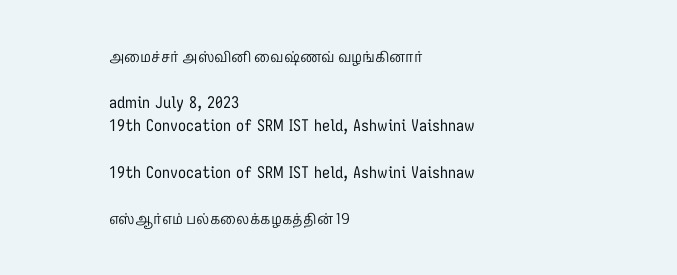அமைச்சர் அஸ்வினி வைஷ்ணவ் வழங்கினார்

admin July 8, 2023
19th Convocation of SRM IST held, Ashwini Vaishnaw

19th Convocation of SRM IST held, Ashwini Vaishnaw

எஸ்ஆர்எம் பல்கலைக்கழகத்தின் 19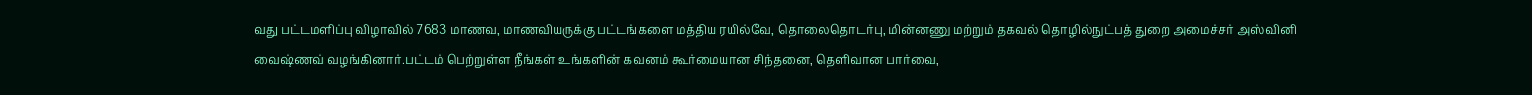வது பட்டமளிப்பு விழாவில் 7683 மாணவ, மாணவியருக்கு பட்டங்களை மத்திய ரயில்வே, தொலைதொடர்பு, மின்னணு மற்றும் தகவல் தொழில்நுட்பத் துறை அமைச்சர் அஸ்வினி வைஷ்ணவ் வழங்கினார்.பட்டம் பெற்றுள்ள நீங்கள் உங்களின் கவனம் கூர்மையான சிந்தனை, தெளிவான பார்வை,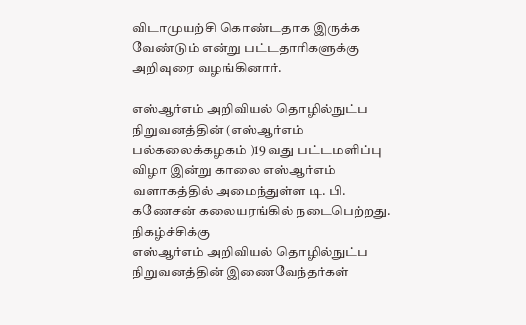விடாமுயற்சி கொண்டதாக இருக்க வேண்டும் என்று பட்டதாரிகளுக்கு அறிவுரை வழங்கினார்.

எஸ்ஆர்எம் அறிவியல் தொழில்நுட்ப நிறுவனத்தின் (எஸ்ஆர்எம் பல்கலைக்கழகம் )19 வது பட்டமளிப்பு விழா இன்று காலை எஸ்ஆர்எம் வளாகத்தில் அமைந்துள்ள டி. பி. கணேசன் கலையரங்கில் நடைபெற்றது. நிகழ்ச்சிக்கு
எஸ்ஆர்எம் அறிவியல் தொழில்நுட்ப நிறுவனத்தின் இணைவேந்தர்கள்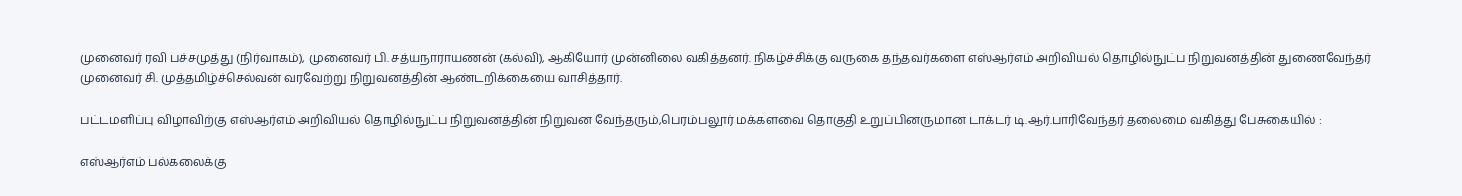முனைவர் ரவி பச்சமுத்து (நிர்வாகம்), முனைவர் பி. சத்யநாராயணன் (கல்வி), ஆகியோர் முன்னிலை வகித்தனர். நிகழ்ச்சிக்கு வருகை தந்தவர்களை எஸ்ஆர்எம் அறிவியல் தொழில்நுட்ப நிறுவனத்தின் துணைவேந்தர் முனைவர் சி. முத்தமிழ்ச்செல்வன் வரவேற்று நிறுவனத்தின் ஆண்டறிக்கையை வாசித்தார்.

பட்டமளிப்பு விழாவிற்கு எஸ்ஆர்எம் அறிவியல் தொழில்நுட்ப நிறுவனத்தின் நிறுவன வேந்தரும்,பெரம்பலூர் மக்களவை தொகுதி உறுப்பினருமான டாக்டர் டி.ஆர்.பாரிவேந்தர் தலைமை வகித்து பேசுகையில் :

எஸ்ஆர்எம் பல்கலைக்கு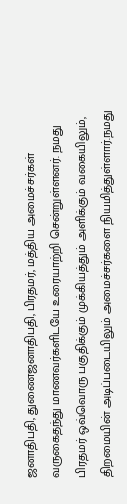ஜனாதிபதி, துணைஜனாதிபதி, பிரதமர், மத்திய அமைச்சர்கள் வருகைதந்து மாணவர்களிடயே உரையாற்றி சென்றுள்ளனர். நமது பிரதமர் ஒவ்வொரு பகுதிக்கும் முக்கியத்தும் அளிக்கும் வகையிலும், திறமையின் அடிப்படையிலும் அமைச்சர்களை நியமித்துள்ளார்.நமது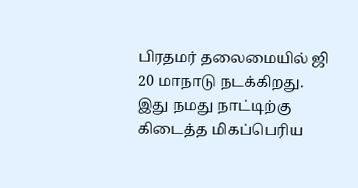பிரதமர் தலைமையில் ஜி 20 மாநாடு நடக்கிறது. இது நமது நாட்டிற்கு கிடைத்த மிகப்பெரிய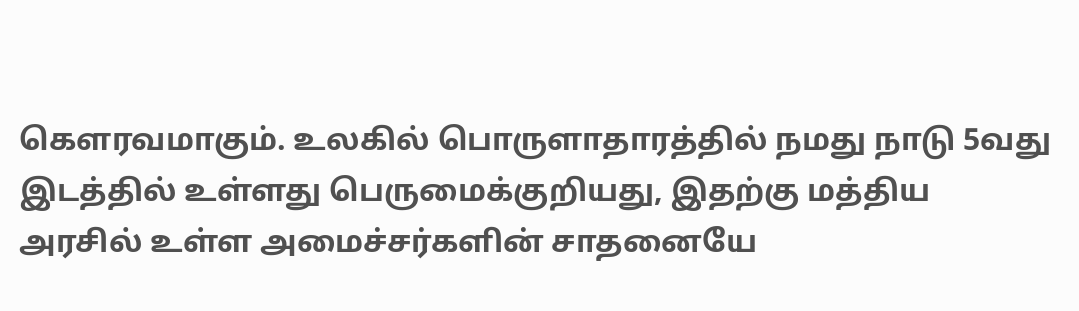கெளரவமாகும். உலகில் பொருளாதாரத்தில் நமது நாடு 5வது இடத்தில் உள்ளது பெருமைக்குறியது, இதற்கு மத்திய அரசில் உள்ள அமைச்சர்களின் சாதனையே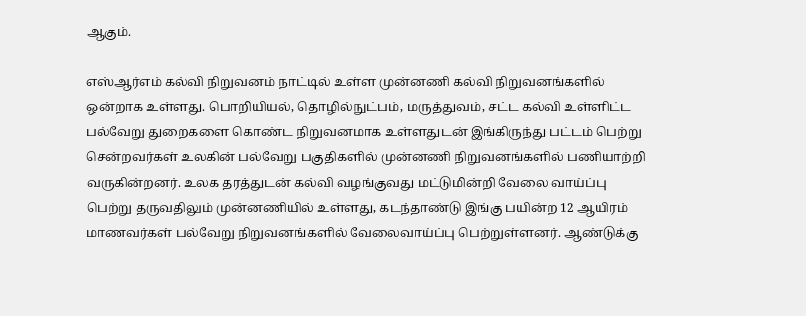ஆகும்.

எஸ்ஆர்எம் கல்வி நிறுவனம் நாட்டில் உள்ள முன்னணி கல்வி நிறுவனங்களில் ஒன்றாக உள்ளது. பொறியியல், தொழில்நுட்பம், மருத்துவம், சட்ட கல்வி உள்ளிட்ட பல்வேறு துறைகளை கொண்ட நிறுவனமாக உள்ளதுடன் இங்கிருந்து பட்டம் பெற்று சென்றவர்கள் உலகின் பல்வேறு பகுதிகளில் முன்னணி நிறுவனங்களில் பணியாற்றி வருகின்றனர். உலக தரத்துடன் கல்வி வழங்குவது மட்டுமின்றி வேலை வாய்ப்பு பெற்று தருவதிலும் முன்னணியில் உள்ளது, கடந்தாண்டு இங்கு பயின்ற 12 ஆயிரம் மாணவர்கள் பல்வேறு நிறுவனங்களில் வேலைவாய்ப்பு பெற்றுள்ளனர். ஆண்டுக்கு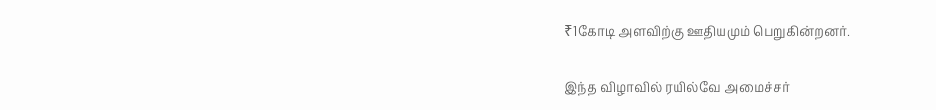₹1கோடி அளவிற்கு ஊதியமும் பெறுகின்றனர்.

இந்த விழாவில் ரயில்வே அமைச்சர்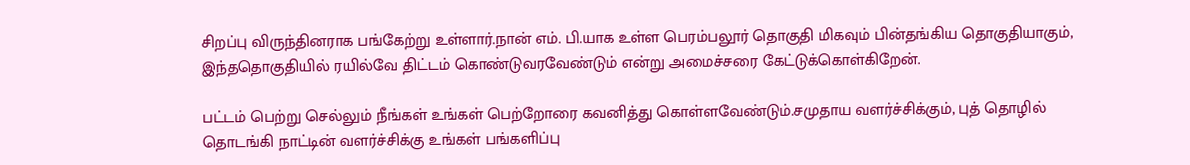சிறப்பு விருந்தினராக பங்கேற்று உள்ளார்.நான் எம். பி.யாக உள்ள பெரம்பலூர் தொகுதி மிகவும் பின்தங்கிய தொகுதியாகும், இந்ததொகுதியில் ரயில்வே திட்டம் கொண்டுவரவேண்டும் என்று அமைச்சரை கேட்டுக்கொள்கிறேன்.

பட்டம் பெற்று செல்லும் நீங்கள் உங்கள் பெற்றோரை கவனித்து கொள்ளவேண்டும்.சமுதாய வளர்ச்சிக்கும், புத் தொழில் தொடங்கி நாட்டின் வளர்ச்சிக்கு உங்கள் பங்களிப்பு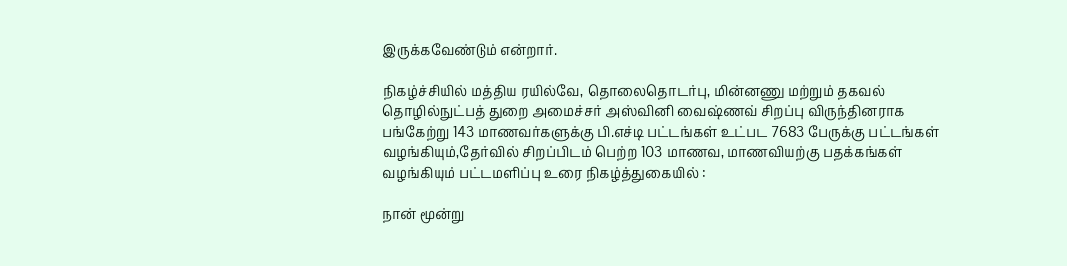இருக்கவேண்டும் என்றார்.

நிகழ்ச்சியில் மத்திய ரயில்வே, தொலைதொடர்பு, மின்னணு மற்றும் தகவல் தொழில்நுட்பத் துறை அமைச்சர் அஸ்வினி வைஷ்ணவ் சிறப்பு விருந்தினராக பங்கேற்று 143 மாணவர்களுக்கு பி.எச்டி பட்டங்கள் உட்பட 7683 பேருக்கு பட்டங்கள் வழங்கியும்,தேர்வில் சிறப்பிடம் பெற்ற 103 மாணவ, மாணவியற்கு பதக்கங்கள் வழங்கியும் பட்டமளிப்பு உரை நிகழ்த்துகையில் :

நான் மூன்று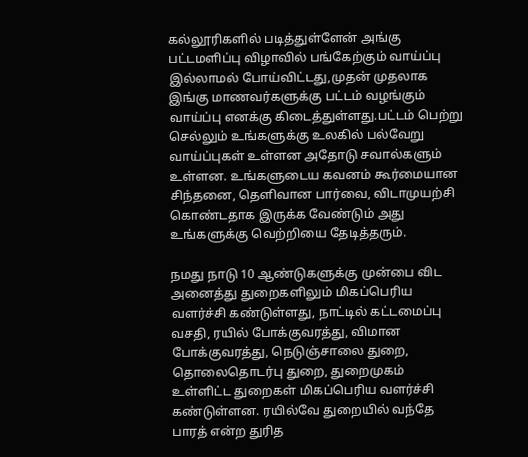கல்லூரிகளில் படித்துள்ளேன் அங்கு பட்டமளிப்பு விழாவில் பங்கேற்கும் வாய்ப்பு இல்லாமல் போய்விட்டது,முதன் முதலாக இங்கு மாணவர்களுக்கு பட்டம் வழங்கும் வாய்ப்பு எனக்கு கிடைத்துள்ளது.பட்டம் பெற்று செல்லும் உங்களுக்கு உலகில் பல்வேறு வாய்ப்புகள் உள்ளன அதோடு சவால்களும் உள்ளன. உங்களுடைய கவனம் கூர்மையான சிந்தனை, தெளிவான பார்வை, விடாமுயற்சி கொண்டதாக இருக்க வேண்டும் அது உங்களுக்கு வெற்றியை தேடித்தரும்.

நமது நாடு 10 ஆண்டுகளுக்கு முன்பை விட அனைத்து துறைகளிலும் மிகப்பெரிய வளர்ச்சி கண்டுள்ளது, நாட்டில் கட்டமைப்பு வசதி, ரயில் போக்குவரத்து, விமான போக்குவரத்து, நெடுஞ்சாலை துறை, தொலைதொடர்பு துறை, துறைமுகம் உள்ளிட்ட துறைகள் மிகப்பெரிய வளர்ச்சி கண்டுள்ளன. ரயில்வே துறையில் வந்தே பாரத் என்ற துரித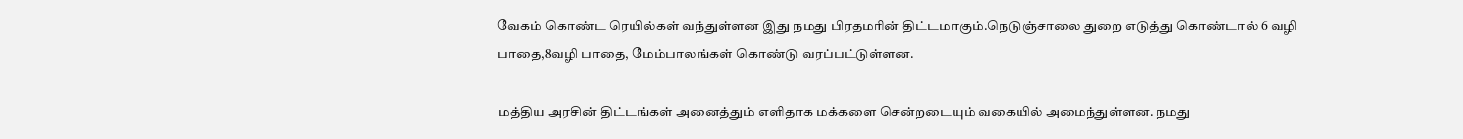வேகம் கொண்ட ரெயில்கள் வந்துள்ளன இது நமது பிரதமரின் திட்டமாகும்.நெடுஞ்சாலை துறை எடுத்து கொண்டால் 6 வழி பாதை,8வழி பாதை, மேம்பாலங்கள் கொண்டு வரப்பட்டுள்ளன.

மத்திய அரசின் திட்டங்கள் அனைத்தும் எளிதாக மக்களை சென்றடையும் வகையில் அமைந்துள்ளன. நமது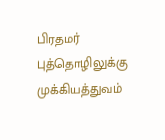பிரதமர் புத்தொழிலுக்கு முக்கியத்துவம்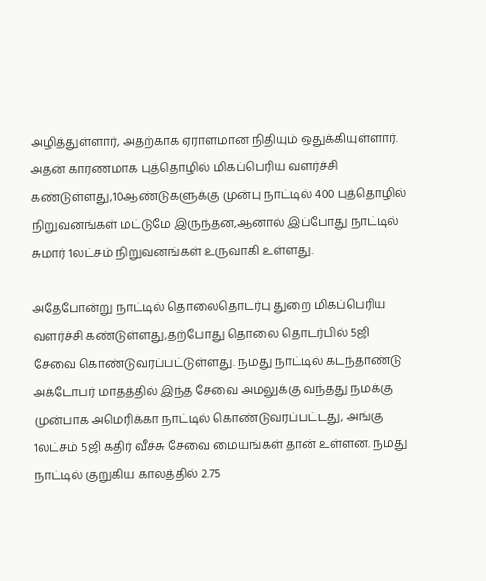அழித்துள்ளார், அதற்காக ஏராளமான நிதியும் ஒதுக்கியுள்ளார். அதன் காரணமாக புத்தொழில் மிகப்பெரிய வளர்ச்சி கண்டுள்ளது,10ஆண்டுகளுக்கு முன்பு நாட்டில் 400 புத்தொழில் நிறுவனங்கள் மட்டுமே இருந்தன,ஆனால் இப்போது நாட்டில் சுமார் 1லட்சம் நிறுவனங்கள் உருவாகி உள்ளது.

அதேபோன்று நாட்டில் தொலைதொடர்பு துறை மிகப்பெரிய வளர்ச்சி கண்டுள்ளது,தற்போது தொலை தொடர்பில் 5ஜி சேவை கொண்டுவரப்பட்டுள்ளது. நமது நாட்டில் கடந்தாண்டு அக்டோபர் மாதத்தில் இந்த சேவை அமலுக்கு வந்தது நமக்கு முன்பாக அமெரிக்கா நாட்டில் கொண்டுவரப்பட்டது, அங்கு 1லட்சம் 5ஜி கதிர் வீச்சு சேவை மையங்கள் தான் உள்ளன. நமது நாட்டில் குறுகிய காலத்தில் 2.75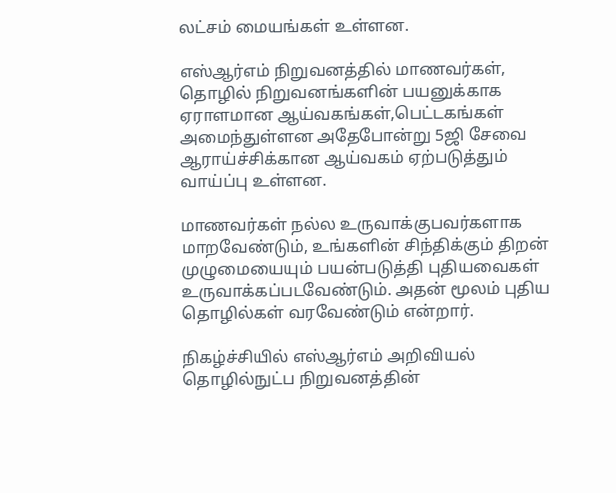லட்சம் மையங்கள் உள்ளன.

எஸ்ஆர்எம் நிறுவனத்தில் மாணவர்கள், தொழில் நிறுவனங்களின் பயனுக்காக ஏராளமான ஆய்வகங்கள்,பெட்டகங்கள் அமைந்துள்ளன அதேபோன்று 5ஜி சேவை ஆராய்ச்சிக்கான ஆய்வகம் ஏற்படுத்தும் வாய்ப்பு உள்ளன.

மாணவர்கள் நல்ல உருவாக்குபவர்களாக மாறவேண்டும், உங்களின் சிந்திக்கும் திறன் முழுமையையும் பயன்படுத்தி புதியவைகள் உருவாக்கப்படவேண்டும். அதன் மூலம் புதிய தொழில்கள் வரவேண்டும் என்றார்.

நிகழ்ச்சியில் எஸ்ஆர்எம் அறிவியல் தொழில்நுட்ப நிறுவனத்தின்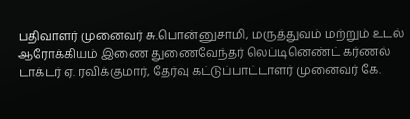பதிவாளர் முனைவர் சு.பொன்னுசாமி, மருத்துவம் மற்றும் உடல் ஆரோக்கியம் இணை துணைவேந்தர் லெப்டினெண்ட் கர்ணல் டாக்டர் ஏ. ரவிக்குமார், தேர்வு கட்டுப்பாட்டாளர் முனைவர் கே.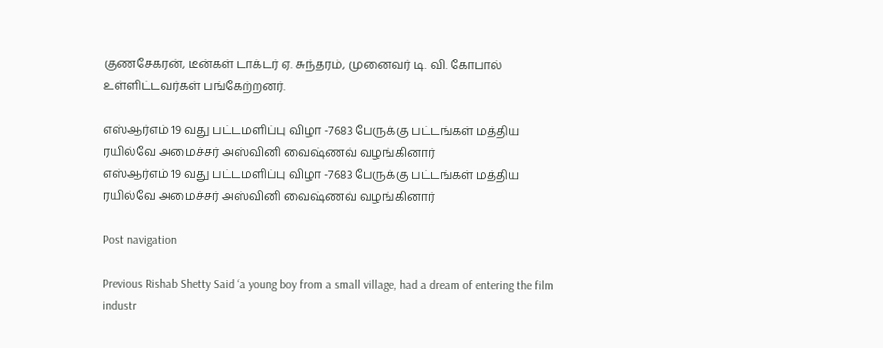குணசேகரன், டீன்கள் டாக்டர் ஏ. சுந்தரம், முனைவர் டி. வி. கோபால் உள்ளிட்டவர்கள் பங்கேற்றனர்.

எஸ்ஆர்எம் 19 வது பட்டமளிப்பு விழா -7683 பேருக்கு பட்டங்கள் மத்திய ரயில்வே அமைச்சர் அஸ்வினி வைஷ்ணவ் வழங்கினார்
எஸ்ஆர்எம் 19 வது பட்டமளிப்பு விழா -7683 பேருக்கு பட்டங்கள் மத்திய ரயில்வே அமைச்சர் அஸ்வினி வைஷ்ணவ் வழங்கினார்

Post navigation

Previous Rishab Shetty Said ‘a young boy from a small village, had a dream of entering the film industr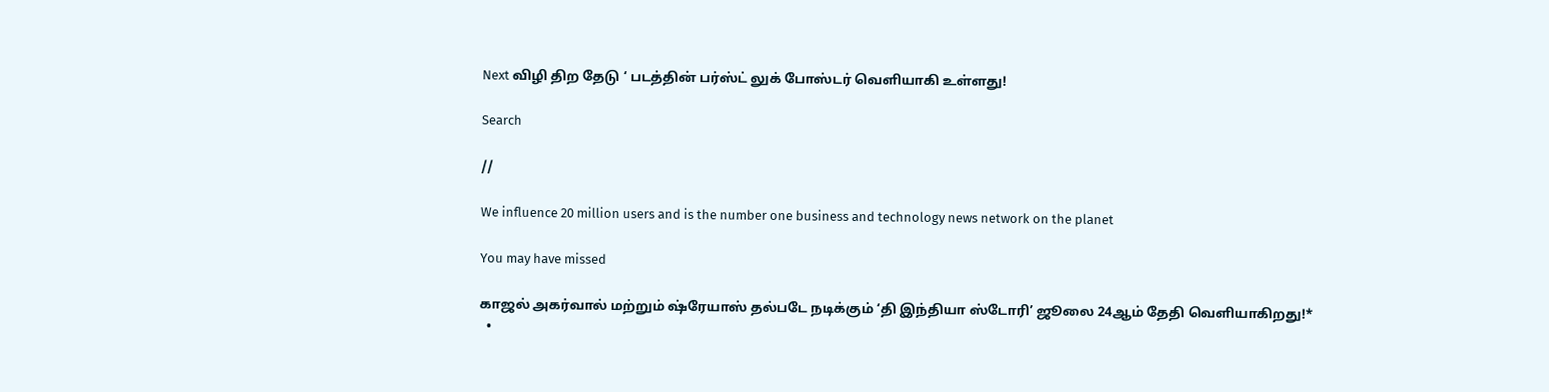Next விழி திற தேடு ‘ படத்தின் பர்ஸ்ட் லுக் போஸ்டர் வெளியாகி உள்ளது!

Search

//

We influence 20 million users and is the number one business and technology news network on the planet

You may have missed

காஜல் அகர்வால் மற்றும் ஷ்ரேயாஸ் தல்படே நடிக்கும் ‘தி இந்தியா ஸ்டோரி’ ஜூலை 24ஆம் தேதி வெளியாகிறது!*
  •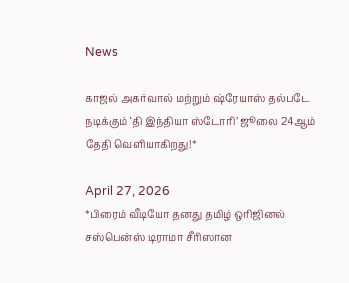News

காஜல் அகர்வால் மற்றும் ஷ்ரேயாஸ் தல்படே நடிக்கும் ‘தி இந்தியா ஸ்டோரி’ ஜூலை 24ஆம் தேதி வெளியாகிறது!*

April 27, 2026
*பிரைம் வீடியோ தனது தமிழ் ஒரிஜினல் சஸ்பென்ஸ் டிராமா சீரிஸான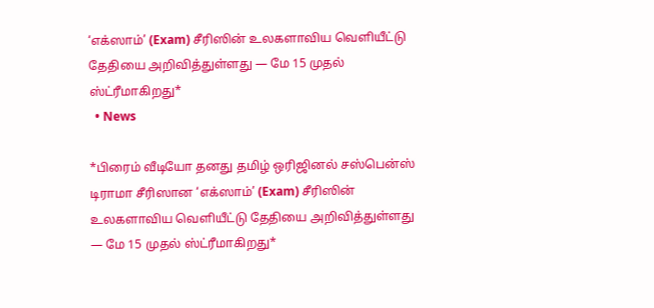‘எக்ஸாம்’ (Exam) சீரிஸின் உலகளாவிய வெளியீட்டு தேதியை அறிவித்துள்ளது — மே 15 முதல் ஸ்ட்ரீமாகிறது*
  • News

*பிரைம் வீடியோ தனது தமிழ் ஒரிஜினல் சஸ்பென்ஸ் டிராமா சீரிஸான ‘எக்ஸாம்’ (Exam) சீரிஸின் உலகளாவிய வெளியீட்டு தேதியை அறிவித்துள்ளது — மே 15 முதல் ஸ்ட்ரீமாகிறது*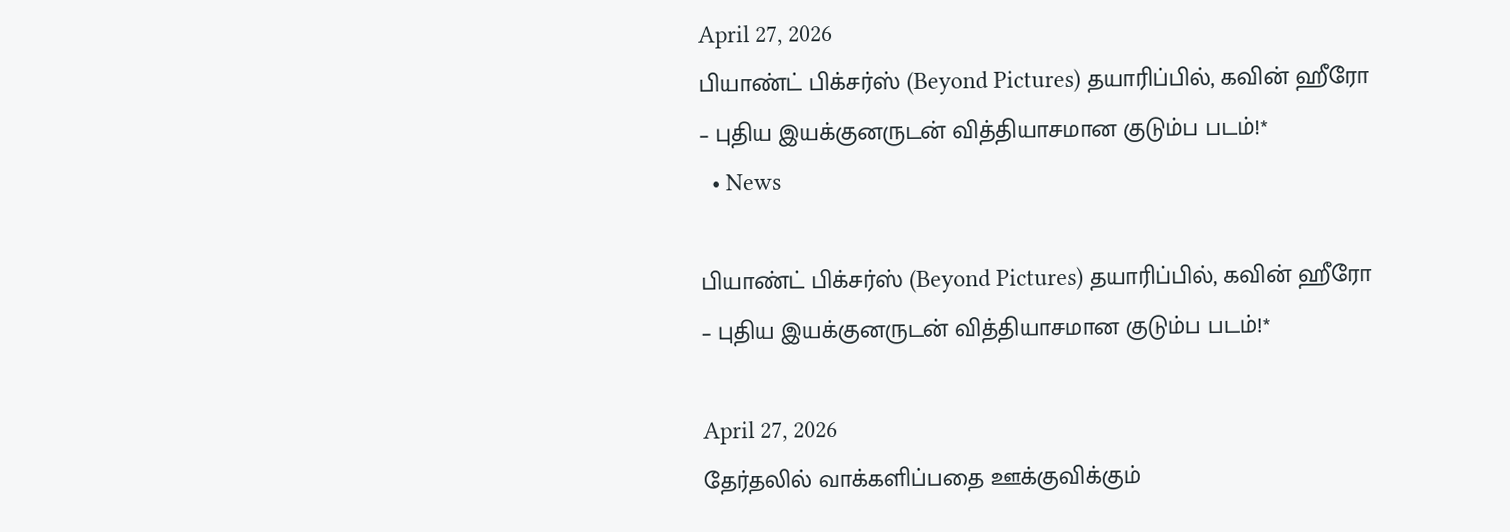April 27, 2026
பியாண்ட் பிக்சர்ஸ் (Beyond Pictures) தயாரிப்பில், கவின் ஹீரோ – புதிய இயக்குனருடன் வித்தியாசமான குடும்ப படம்!*
  • News

பியாண்ட் பிக்சர்ஸ் (Beyond Pictures) தயாரிப்பில், கவின் ஹீரோ – புதிய இயக்குனருடன் வித்தியாசமான குடும்ப படம்!*

April 27, 2026
தேர்தலில் வாக்களிப்பதை ஊக்குவிக்கும்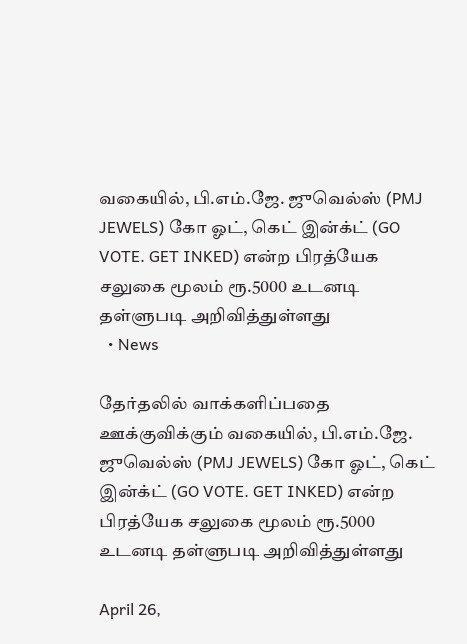வகையில், பி.எம்.ஜே. ஜுவெல்ஸ் (PMJ JEWELS) கோ ஓட், கெட் இன்க்ட் (GO VOTE. GET INKED) என்ற பிரத்யேக சலுகை மூலம் ரூ.5000 உடனடி தள்ளுபடி அறிவித்துள்ளது
  • News

தேர்தலில் வாக்களிப்பதை ஊக்குவிக்கும் வகையில், பி.எம்.ஜே. ஜுவெல்ஸ் (PMJ JEWELS) கோ ஓட், கெட் இன்க்ட் (GO VOTE. GET INKED) என்ற பிரத்யேக சலுகை மூலம் ரூ.5000 உடனடி தள்ளுபடி அறிவித்துள்ளது

April 26,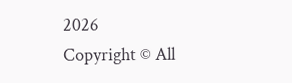2026
Copyright © All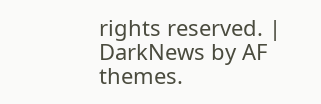rights reserved. | DarkNews by AF themes.